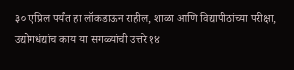३० एप्रिल पर्यंत हा लॉकडाऊन राहील, शाळा आणि विद्यापीठांच्या परीक्षा, उद्योगधंद्यांच काय या सगळ्यांची उत्तरे १४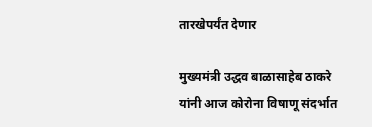तारखेपर्यंत देणार

मुख्यमंत्री उद्धव बाळासाहेब ठाकरे यांनी आज कोरोना विषाणू संदर्भात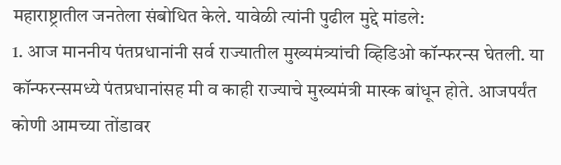महाराष्ट्रातील जनतेला संबोधित केले. यावेळी त्यांनी पुढील मुद्दे मांडले:
1. आज माननीय पंतप्रधानांनी सर्व राज्यातील मुख्यमंत्र्यांची व्हिडिओ कॉन्फरन्स घेतली. या कॉन्फरन्समध्ये पंतप्रधानांसह मी व काही राज्याचे मुख्यमंत्री मास्क बांधून होते. आजपर्यंत कोणी आमच्या तोंडावर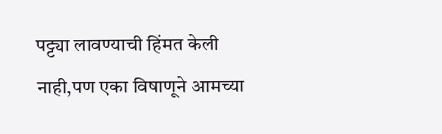पट्ट्या लावण्याची हिंमत केली नाही,पण एका विषाणूने आमच्या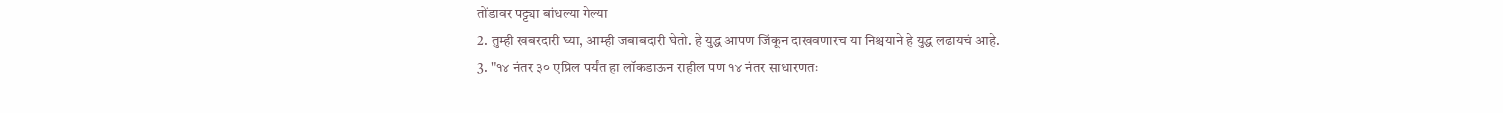तोंडावर पट्ट्या बांधल्या गेल्या
2. तुम्ही खबरदारी घ्या, आम्ही जबाबदारी घेतो. हे युद्ध आपण जिंकून दाखवणारच या निश्चयाने हे युद्ध लढायचं आहे.
3. "१४ नंतर ३० एप्रिल पर्यंत हा लॉकडाऊन राहील पण १४ नंतर साधारणतः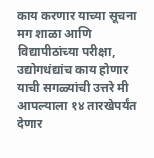काय करणार याच्या सूचना मग शाळा आणि विद्यापीठांच्या परीक्षा, उद्योगधंद्यांच काय होणार याची सगळ्यांची उत्तरे मी आपल्याला १४ तारखेपर्यंत देणार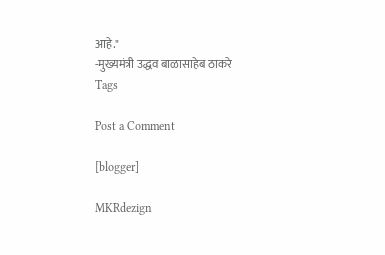आहे."
-मुख्यमंत्री उद्धव बाळासाहेब ठाकरे
Tags

Post a Comment

[blogger]

MKRdezign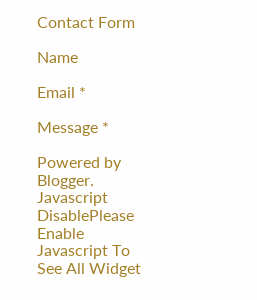Contact Form

Name

Email *

Message *

Powered by Blogger.
Javascript DisablePlease Enable Javascript To See All Widget